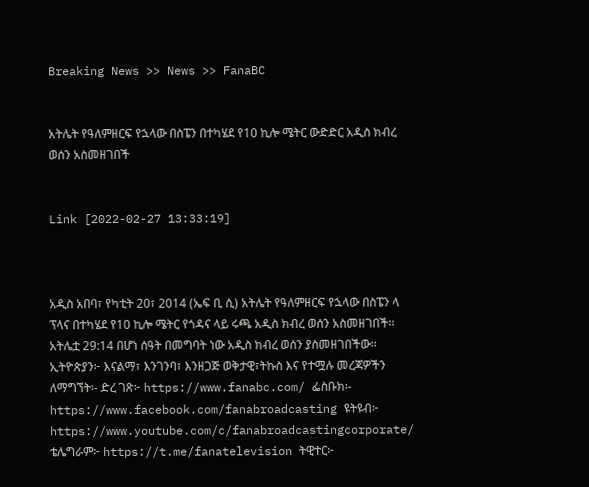Breaking News >> News >> FanaBC


አትሌት የዓለምዘርፍ የኋላው በስፔን በተካሄደ የ10 ኪሎ ሜትር ውድድር አዲስ ክብረ ወሰን አስመዘገበች


Link [2022-02-27 13:33:19]



አዲስ አበባ፣ የካቲት 20፣ 2014 (ኤፍ ቢ ሲ) አትሌት የዓለምዘርፍ የኋላው በስፔን ላ ፕላና በተካሄደ የ10 ኪሎ ሜትር የጎዳና ላይ ሩጫ አዲስ ክብረ ወሰን አስመዘገበች፡፡ አትሌቷ 29:14 በሆነ ሰዓት በመግባት ነው አዲስ ክብረ ወሰን ያስመዘገበችው፡፡ ኢትዮጵያን፦ እናልማ፣ እንገንባ፣ እንዘጋጅ ወቅታዊ፣ትኩስ እና የተሟሉ መረጃዎችን ለማግኘት፡- ድረ ገጽ፦ https://www.fanabc.com/ ፌስቡክ፡- https://www.facebook.com/fanabroadcasting ዩትዩብ፦ https://www.youtube.com/c/fanabroadcastingcorporate/ ቴሌግራም፦ https://t.me/fanatelevision ትዊተር፦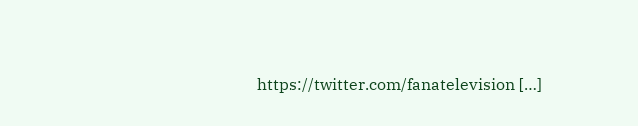https://twitter.com/fanatelevision […]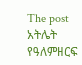The post አትሌት የዓለምዘርፍ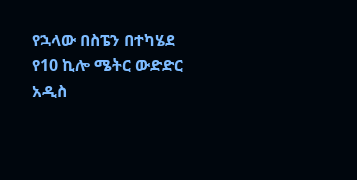የኋላው በስፔን በተካሄደ የ10 ኪሎ ሜትር ውድድር አዲስ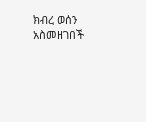ክብረ ወሰን አስመዘገበች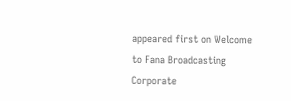appeared first on Welcome to Fana Broadcasting Corporate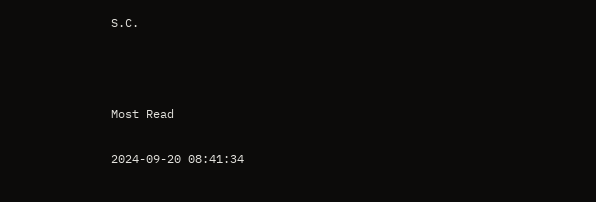S.C.



Most Read

2024-09-20 08:41:34